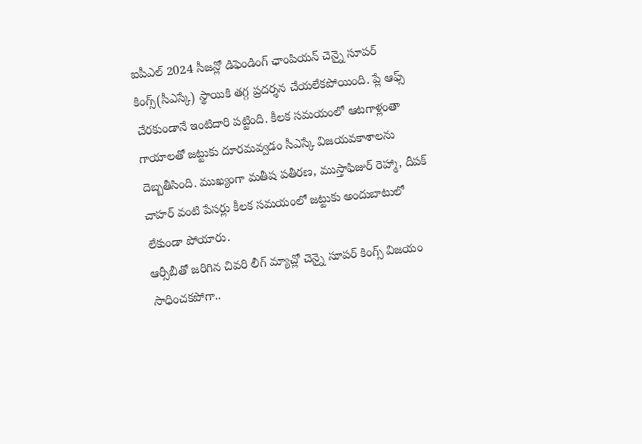ఐపీఎల్ 2024 సీజన్లో డిఫెండింగ్ ఛాంపియన్ చెన్నై సూపర్ కింగ్స్(సీఎస్కే) స్థాయికి తగ్గ ప్రదర్శన చేయలేకపోయింది. ప్లే ఆఫ్స్ చేరకుండానే ఇంటిదారి పట్టింది. కీలక సమయంలో ఆటగాళ్లంతా గాయాలతో జట్టుకు దూరమవ్వడం సీఎస్కే విజయవకాశాలను దెబ్బతీసింది. ముఖ్యంగా మతీష పతీరణ, ముస్తాఫిజుర్ రెహ్మా, దీపక్ చాహర్ వంటి పేసర్లు కీలక సమయంలో జట్టుకు అందుబాటులో లేకుండా పోయారు.
ఆర్సీబీతో జరిగిన చివరి లీగ్ మ్యాచ్లో చెన్నై సూపర్ కింగ్స్ విజయం సాధించకపోగా..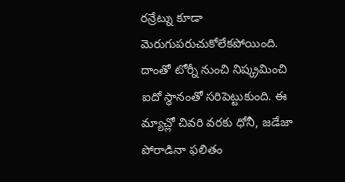రన్రేట్ను కూడా మెరుగుపరుచుకోలేకపోయింది. దాంతో టోర్నీ నుంచి నిష్క్రమించి ఐదో స్థానంతో సరిపెట్టుకుంది. ఈ మ్యాచ్లో చివరి వరకు ధోనీ, జడేజా పోరాడినా ఫలితం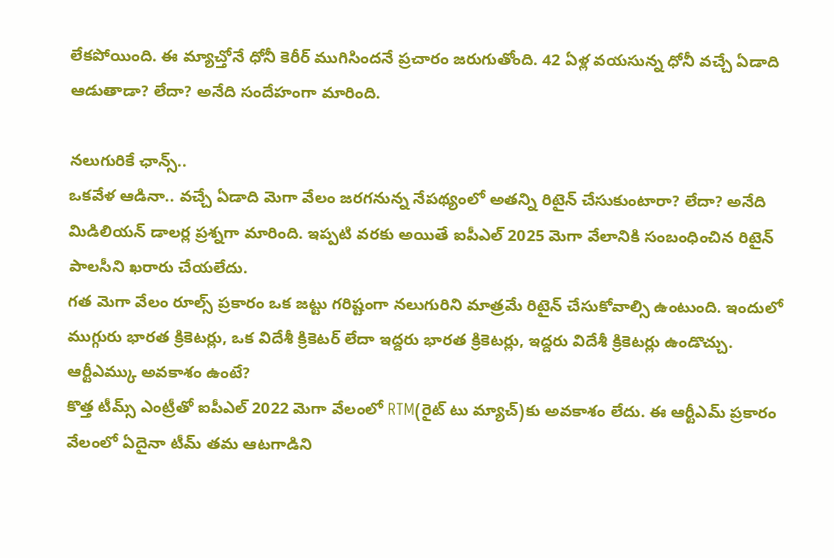లేకపోయింది. ఈ మ్యాచ్తోనే ధోనీ కెరీర్ ముగిసిందనే ప్రచారం జరుగుతోంది. 42 ఏళ్ల వయసున్న ధోనీ వచ్చే ఏడాది ఆడుతాడా? లేదా? అనేది సందేహంగా మారింది.

నలుగురికే ఛాన్స్..
ఒకవేళ ఆడినా.. వచ్చే ఏడాది మెగా వేలం జరగనున్న నేపథ్యంలో అతన్ని రిటైన్ చేసుకుంటారా? లేదా? అనేది మిడిలియన్ డాలర్ల ప్రశ్నగా మారింది. ఇప్పటి వరకు అయితే ఐపీఎల్ 2025 మెగా వేలానికి సంబంధించిన రిటైన్ పాలసీని ఖరారు చేయలేదు.
గత మెగా వేలం రూల్స్ ప్రకారం ఒక జట్టు గరిష్టంగా నలుగురిని మాత్రమే రిటైన్ చేసుకోవాల్సి ఉంటుంది. ఇందులో ముగ్గురు భారత క్రికెటర్లు, ఒక విదేశీ క్రికెటర్ లేదా ఇద్దరు భారత క్రికెటర్లు, ఇద్దరు విదేశీ క్రికెటర్లు ఉండొచ్చు.
ఆర్టీఎమ్కు అవకాశం ఉంటే?
కొత్త టీమ్స్ ఎంట్రీతో ఐపీఎల్ 2022 మెగా వేలంలో RTM(రైట్ టు మ్యాచ్)కు అవకాశం లేదు. ఈ ఆర్టీఎమ్ ప్రకారం వేలంలో ఏదైనా టీమ్ తమ ఆటగాడిని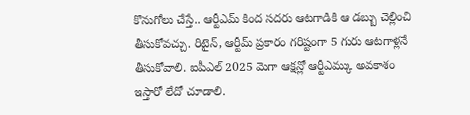కొనుగోలు చేస్తే.. ఆర్టీఎమ్ కింద సదరు ఆటగాడికి ఆ డబ్బు చెల్లించి తీసుకోవచ్చు. రిటైన్, ఆర్టీమ్ ప్రకారం గరిష్టంగా 5 గురు ఆటగాళ్లనే తీసుకోవాలి. ఐపీఎల్ 2025 మెగా ఆక్షన్లో ఆర్టీఎమ్కు అవకాశం ఇస్తారో లేదో చూడాలి.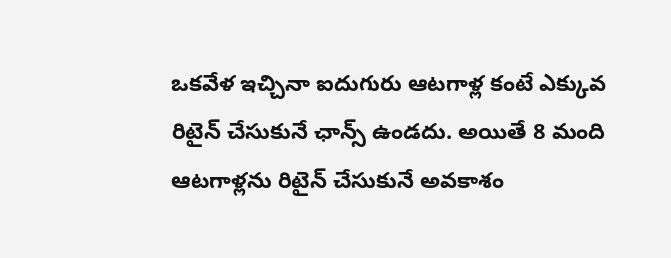ఒకవేళ ఇచ్చినా ఐదుగురు ఆటగాళ్ల కంటే ఎక్కువ రిటైన్ చేసుకునే ఛాన్స్ ఉండదు. అయితే 8 మంది ఆటగాళ్లను రిటైన్ చేసుకునే అవకాశం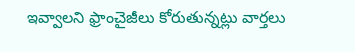ఇవ్వాలని ఫ్రాంచైజీలు కోరుతున్నట్లు వార్తలు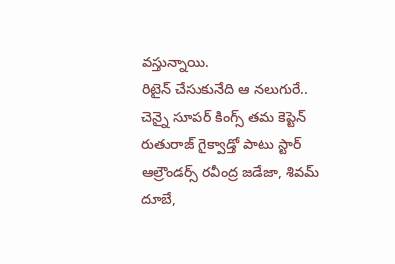వస్తున్నాయి.
రిటైన్ చేసుకునేది ఆ నలుగురే..
చెన్నై సూపర్ కింగ్స్ తమ కెప్టెన్ రుతురాజ్ గైక్వాడ్తో పాటు స్టార్ ఆల్రౌండర్స్ రవీంద్ర జడేజా, శివమ్ దూబే,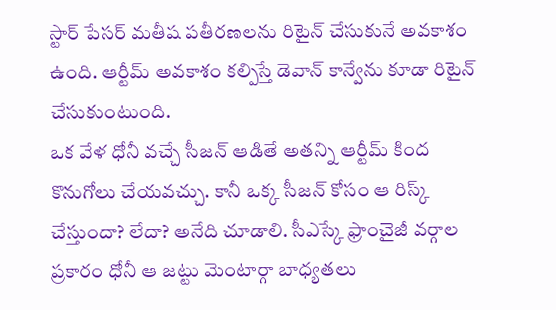స్టార్ పేసర్ మతీష పతీరణలను రిటైన్ చేసుకునే అవకాశం ఉంది. ఆర్టీమ్ అవకాశం కల్పిస్తే డెవాన్ కాన్వేను కూడా రిటైన్ చేసుకుంటుంది.
ఒక వేళ ధోనీ వచ్చే సీజన్ ఆడితే అతన్ని ఆర్టీమ్ కింద కొనుగోలు చేయవచ్చు. కానీ ఒక్క సీజన్ కోసం ఆ రిస్క్ చేస్తుందా? లేదా? అనేది చూడాలి. సీఎస్కే ఫ్రాంచైజీ వర్గాల ప్రకారం ధోనీ ఆ జట్టు మెంటార్గా బాధ్యతలు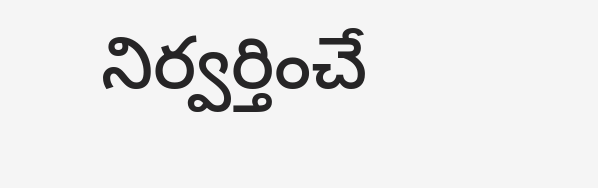నిర్వర్తించే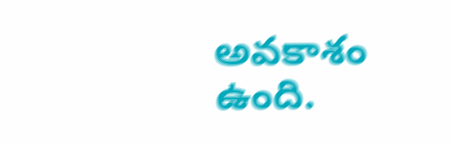అవకాశం ఉంది.